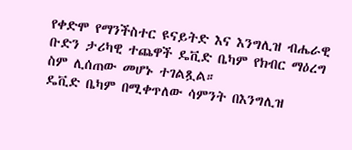የቀድሞ የማንችስተር ዩናይትድ እና እንግሊዝ ብሔራዊ ቡድን ታሪካዊ ተጨዋች ዴቪድ ቤካም የክብር ማዕረግ ስም ሊሰጠው መሆኑ ተገልጿል።
ዴቪድ ቤካም በሚቀጥለው ሳምንት በእንግሊዝ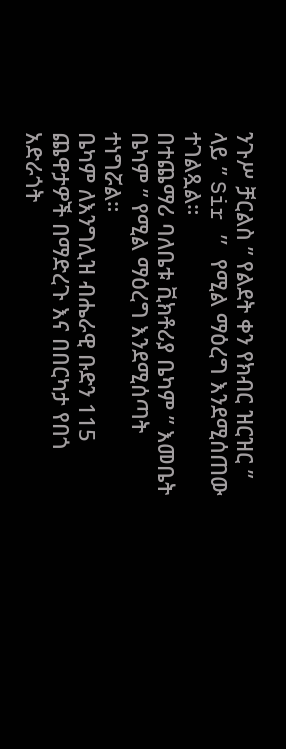ንጉሥ ቻርልስ ” የልደት ቀን የክብር ዝርዝር ” ላይ ” Sir ” የሚል ማዕረግ እንደሚሰጠው ተገልጿል።
በተጨማሪ ባለቤቱ ቪክቶሪያ ቤካም ” እመቤት ቤካም ” የሚል ማዕረግ እንደሚሰጣት ተነግሯል።
ቤካም ለእንግሊዝ ብሔራዊ ቡድን 115 ጨዋታዎች በማድረጉ እና በበርካታ የበጎ አድራጎት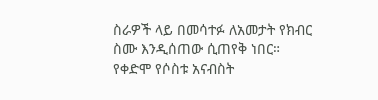ስራዎች ላይ በመሳተፉ ለአመታት የክብር ስሙ እንዲሰጠው ሲጠየቅ ነበር።
የቀድሞ የሶስቱ አናብስት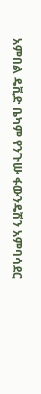አምበል ዴቪድ ቤካም የንጉሡ ፋውንዴሽን አምባሳደር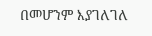በመሆንም እያገለገለ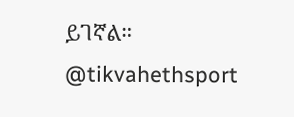ይገኛል።
@tikvahethsport